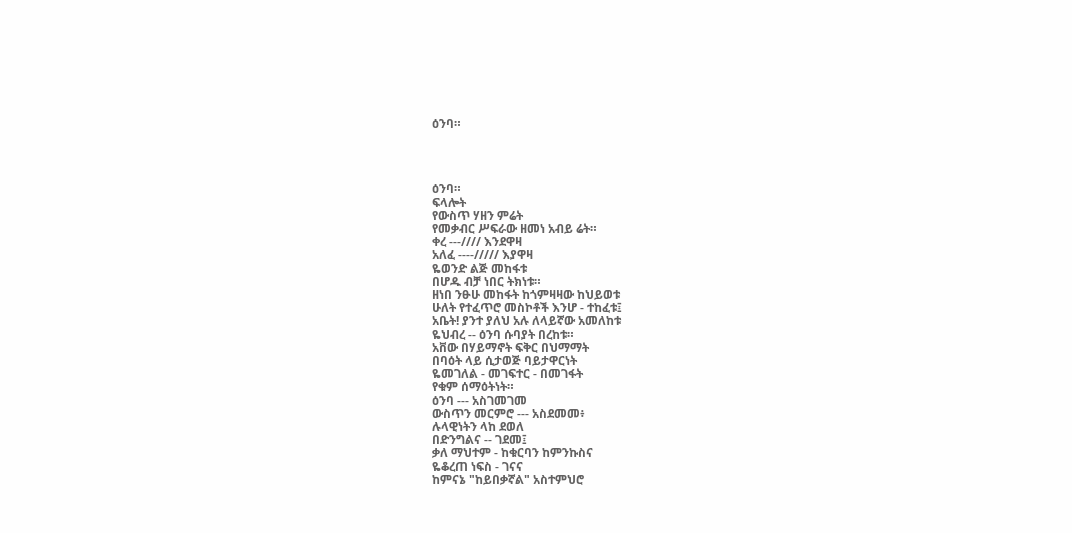ዕንባ።




ዕንባ።
ፍላሎት
የውስጥ ሃዘን ምሬት
የመቃብር ሥፍራው ዘመነ አብይ ሬት።
ቀረ ---//// እንደዋዛ
አለፈ ----///// እያዋዛ
ዬወንድ ልጅ መከፋቱ
በሆዱ ብቻ ነበር ትክነቱ።
ዘነበ ንፁሁ መከፋት ከጎምዛዛው ከህይወቱ
ሁለት የተፈጥሮ መስኮቶች እንሆ - ተከፈቱ፤
አቤት! ያንተ ያለህ አሉ ለላይኛው አመለከቱ
ዬህብረ -- ዕንባ ሱባያት በረከቱ።
አቨው በሃይማኖት ፍቅር በህማማት
በባዕት ላይ ሲታወጅ ባይታዋርነት
ዬመገለል - መገፍተር - በመገፋት
የቁም ሰማዕትነት።
ዕንባ --- አስገመገመ
ውስጥን መርምሮ --- አስደመመ፥
ሉላዊነትን ላከ ደወለ
በድንግልና -- ገደመ፤
ቃለ ማህተም - ከቁርባን ከምንኩስና
ዬቆረጠ ነፍስ - ገናና
ከምናኔ "ከይበቃኛል" አስተምህሮ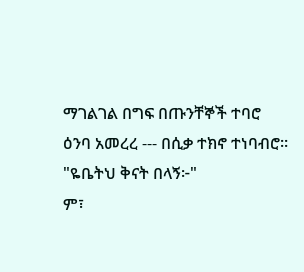ማገልገል በግፍ በጡንቸኞች ተባሮ
ዕንባ አመረረ --- በሲቃ ተክኖ ተነባብሮ።
"ዬቤትህ ቅናት በላኝ፦"
ም፣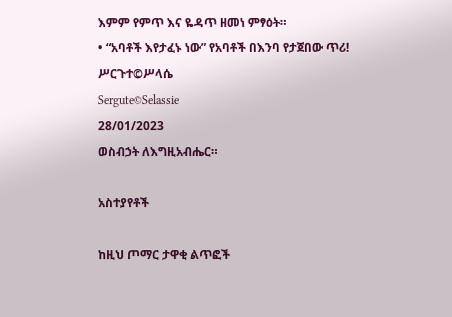እምም የምጥ እና ዬዳጥ ዘመነ ምፃዕት።
• “አባቶች እየታፈኑ ነው” የአባቶች በእንባ የታጀበው ጥሪ!
ሥርጉተ©ሥላሴ
Sergute©Selassie
28/01/2023
ወስብኃት ለእግዚአብሔር።

አስተያየቶች

ከዚህ ጦማር ታዋቂ ልጥፎች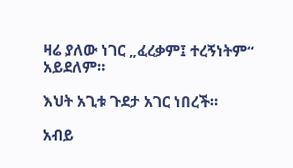ዛሬ ያለው ነገር „ፈረቃም፤ ተረኝነትም“ አይደለም።

እህት አጊቱ ጉደታ አገር ነበረች።

አብይ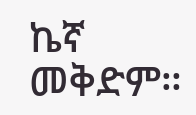ኬኛ መቅድም።